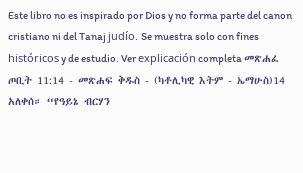Este libro no es inspirado por Dios y no forma parte del canon cristiano ni del Tanaj judío. Se muestra solo con fines históricos y de estudio. Ver explicación completa መጽሐፈ ጦቢት 11:14 - መጽሐፍ ቅዱስ - (ካቶሊካዊ እትም - ኤማሁስ)14 አለቀሰ። “የዓይኔ ብርሃን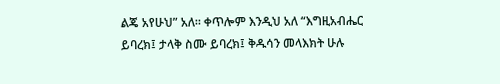ልጄ አየሁህ” አለ። ቀጥሎም እንዲህ አለ “እግዚአብሔር ይባረክ፤ ታላቅ ስሙ ይባረክ፤ ቅዱሳን መላእክት ሁሉ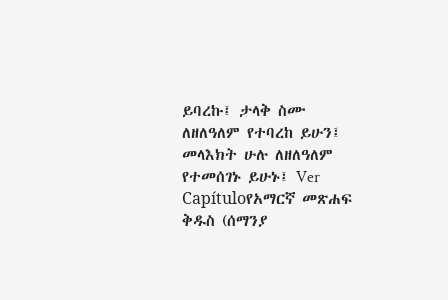ይባረኩ፤ ታላቅ ስሙ ለዘለዓለም የተባረከ ይሁን፤ መላእክት ሁሉ ለዘለዓለም የተመሰገኑ ይሁኑ፤ Ver Capítuloየአማርኛ መጽሐፍ ቅዱስ (ሰማንያ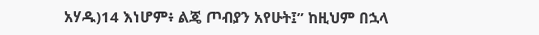አሃዱ)14 እነሆም፥ ልጄ ጦብያን አየሁት፤” ከዚህም በኋላ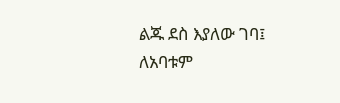ልጁ ደስ እያለው ገባ፤ ለአባቱም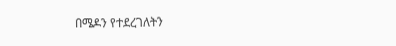በሜዶን የተደረገለትን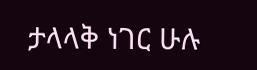ታላላቅ ነገር ሁሉ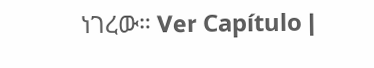ነገረው። Ver Capítulo |